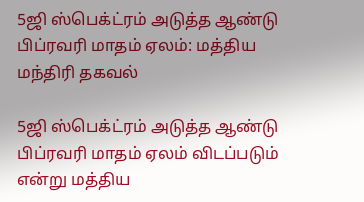5ஜி ஸ்பெக்ட்ரம் அடுத்த ஆண்டு பிப்ரவரி மாதம் ஏலம்: மத்திய மந்திரி தகவல்

5ஜி ஸ்பெக்ட்ரம் அடுத்த ஆண்டு பிப்ரவரி மாதம் ஏலம் விடப்படும் என்று மத்திய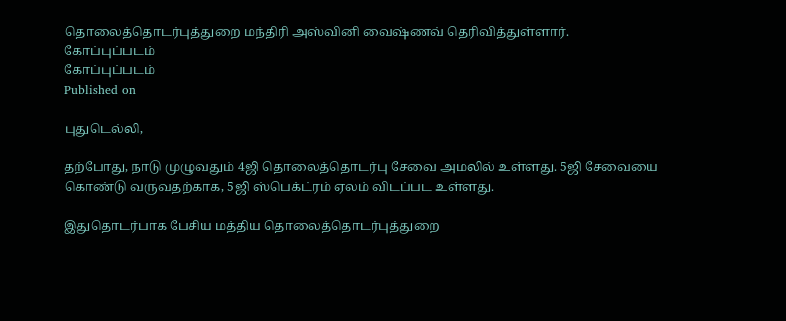தொலைத்தொடர்புத்துறை மந்திரி அஸ்வினி வைஷ்ணவ் தெரிவித்துள்ளார்.
கோப்புப்படம்
கோப்புப்படம்
Published on

புதுடெல்லி,

தற்போது, நாடு முழுவதும் 4ஜி தொலைத்தொடர்பு சேவை அமலில் உள்ளது. 5ஜி சேவையை கொண்டு வருவதற்காக, 5ஜி ஸ்பெக்ட்ரம் ஏலம் விடப்பட உள்ளது.

இதுதொடர்பாக பேசிய மத்திய தொலைத்தொடர்புத்துறை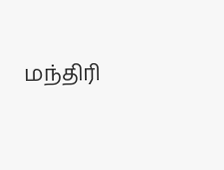மந்திரி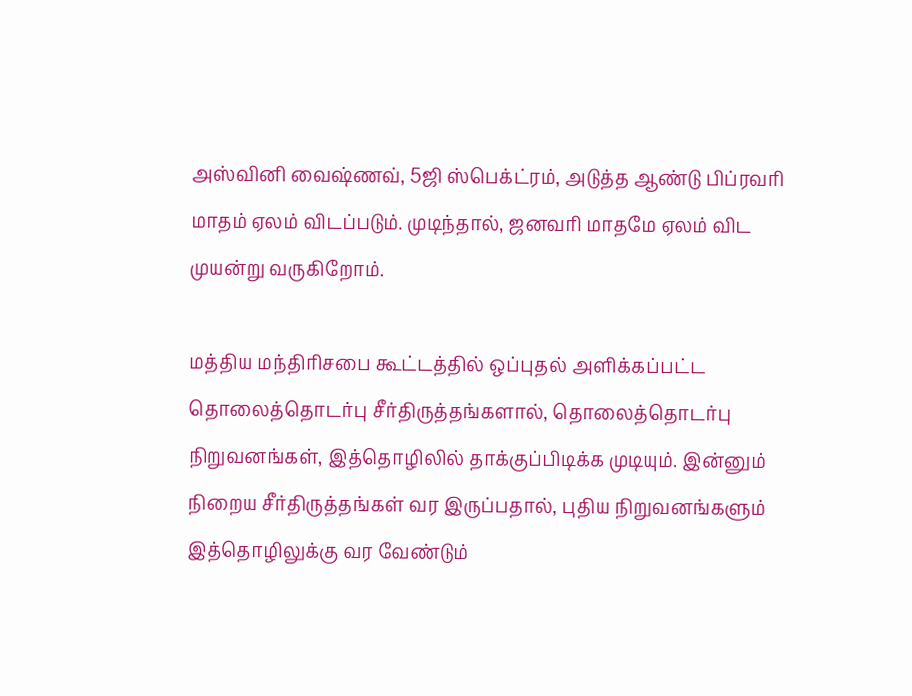அஸ்வினி வைஷ்ணவ், 5ஜி ஸ்பெக்ட்ரம், அடுத்த ஆண்டு பிப்ரவரி மாதம் ஏலம் விடப்படும். முடிந்தால், ஜனவரி மாதமே ஏலம் விட முயன்று வருகிறோம்.

மத்திய மந்திரிசபை கூட்டத்தில் ஒப்புதல் அளிக்கப்பட்ட தொலைத்தொடர்பு சீர்திருத்தங்களால், தொலைத்தொடர்பு நிறுவனங்கள், இத்தொழிலில் தாக்குப்பிடிக்க முடியும். இன்னும் நிறைய சீர்திருத்தங்கள் வர இருப்பதால், புதிய நிறுவனங்களும் இத்தொழிலுக்கு வர வேண்டும்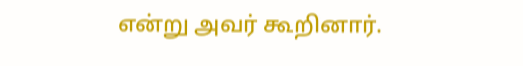என்று அவர் கூறினார்.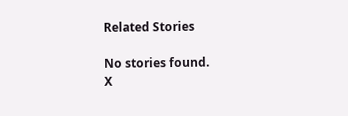Related Stories

No stories found.
X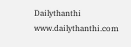Dailythanthi
www.dailythanthi.com